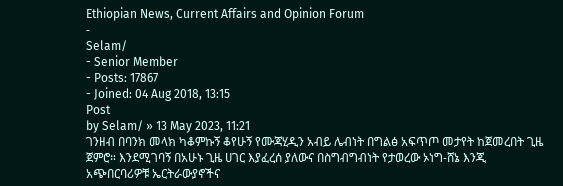Ethiopian News, Current Affairs and Opinion Forum
-
Selam/
- Senior Member
- Posts: 17867
- Joined: 04 Aug 2018, 13:15
Post
by Selam/ » 13 May 2023, 11:21
ገንዘብ በባንክ መላክ ካቆምኩኝ ቆየሁኝ የሙጃሂዲን አብይ ሌብነት በግልፅ አፍጥጦ መታየት ከጀመረበት ጊዜ ጀምሮ። እንደሚገባኝ በአሁኑ ጊዜ ሀገር እያፈረሰ ያለውና በስግብግብነት የታወረው ኦነግ-ሸኔ እንጂ አጭበርባሪዎቹ ኤርትራውያኖችና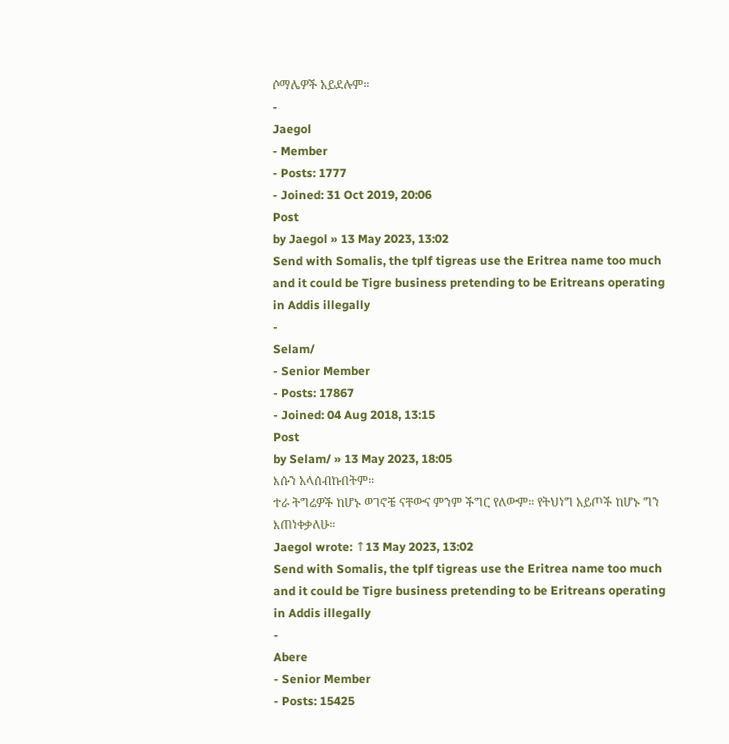ሶማሌዎች አይደሉም።
-
Jaegol
- Member
- Posts: 1777
- Joined: 31 Oct 2019, 20:06
Post
by Jaegol » 13 May 2023, 13:02
Send with Somalis, the tplf tigreas use the Eritrea name too much and it could be Tigre business pretending to be Eritreans operating in Addis illegally
-
Selam/
- Senior Member
- Posts: 17867
- Joined: 04 Aug 2018, 13:15
Post
by Selam/ » 13 May 2023, 18:05
እሱን አላሰብኩበትም።
ተራ ትግሬዎች ከሆኑ ወገኖቼ ናቸውና ምንም ችግር የለውም። የትህነግ አይጦች ከሆኑ ግን እጠነቀቃለሁ።
Jaegol wrote: ↑13 May 2023, 13:02
Send with Somalis, the tplf tigreas use the Eritrea name too much and it could be Tigre business pretending to be Eritreans operating in Addis illegally
-
Abere
- Senior Member
- Posts: 15425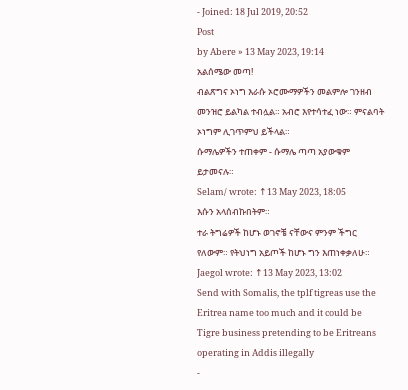- Joined: 18 Jul 2019, 20:52
Post
by Abere » 13 May 2023, 19:14
አልሰሜው መጣ!
ብልጽግና ኦነግ እራሱ ኦሮሙማዎችን መልምሎ ገንዘብ መንዝሮ ይልካል ተብሏል። አብሮ እየተሳተፈ ነው። ምናልባት ኦነግም ሊገጥምህ ይችላል።
ሱማሌዎችን ተጠቀም - ሱማሌ ጣጣ አያውቁም ይታመናሉ።
Selam/ wrote: ↑13 May 2023, 18:05
እሱን አላሰብኩበትም።
ተራ ትግሬዎች ከሆኑ ወገኖቼ ናቸውና ምንም ችግር የለውም። የትህነግ አይጦች ከሆኑ ግን እጠነቀቃለሁ።
Jaegol wrote: ↑13 May 2023, 13:02
Send with Somalis, the tplf tigreas use the Eritrea name too much and it could be Tigre business pretending to be Eritreans operating in Addis illegally
-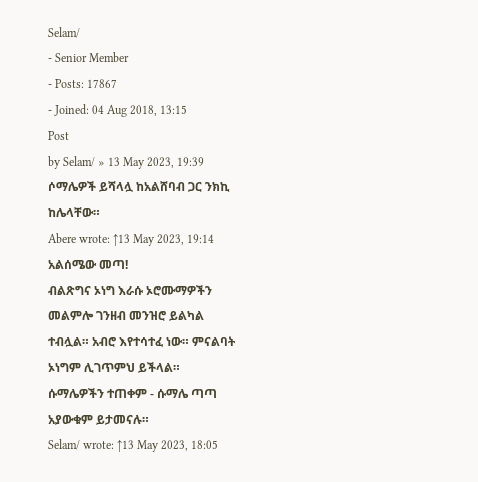Selam/
- Senior Member
- Posts: 17867
- Joined: 04 Aug 2018, 13:15
Post
by Selam/ » 13 May 2023, 19:39
ሶማሌዎች ይሻላሏ ከአልሸባብ ጋር ንክኪ ከሌላቸው።
Abere wrote: ↑13 May 2023, 19:14
አልሰሜው መጣ!
ብልጽግና ኦነግ እራሱ ኦሮሙማዎችን መልምሎ ገንዘብ መንዝሮ ይልካል ተብሏል። አብሮ እየተሳተፈ ነው። ምናልባት ኦነግም ሊገጥምህ ይችላል።
ሱማሌዎችን ተጠቀም - ሱማሌ ጣጣ አያውቁም ይታመናሉ።
Selam/ wrote: ↑13 May 2023, 18:05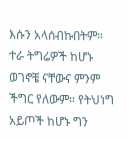እሱን አላሰብኩበትም።
ተራ ትግሬዎች ከሆኑ ወገኖቼ ናቸውና ምንም ችግር የለውም። የትህነግ አይጦች ከሆኑ ግን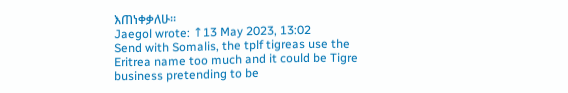እጠነቀቃለሁ።
Jaegol wrote: ↑13 May 2023, 13:02
Send with Somalis, the tplf tigreas use the Eritrea name too much and it could be Tigre business pretending to be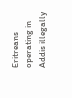Eritreans operating in Addis illegally